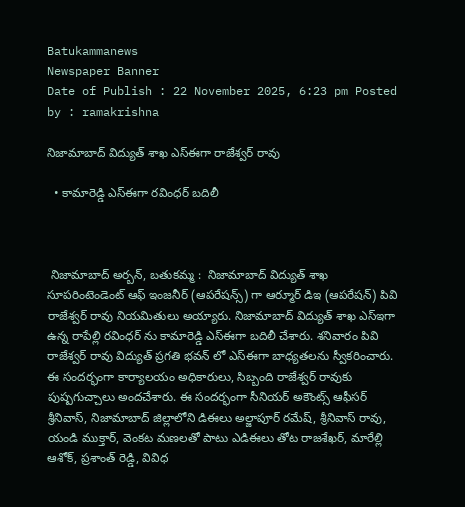Batukammanews
Newspaper Banner
Date of Publish : 22 November 2025, 6:23 pm Posted by : ramakrishna

నిజామాబాద్ విద్యుత్ శాఖ ఎస్ఈగా రాజేశ్వర్ రావు

  • కామారెడ్డి ఎస్ఈగా రవింధర్ బదిలీ



 నిజామాబాద్ అర్బన్, బతుకమ్మ :  నిజామాబాద్ విద్యుత్ శాఖ సూపరింటెండెంట్ ఆఫ్ ఇంజనీర్ (ఆపరేషన్స్) గా ఆర్మూర్ డిఇ (ఆపరేషన్) పివి రాజేశ్వర్ రావు నియమితులు అయ్యారు. నిజామాబాద్ విద్యుత్ శాఖ ఎస్ఇగా ఉన్న రాపేల్లి రవింధర్ ను కామారెడ్డి ఎస్ఈగా బదిలీ చేశారు. శనివారం పివి రాజేశ్వర్ రావు విద్యుత్ ప్రగతి భవన్ లో ఎస్ఈగా బాధ్యతలను స్వీకరించారు. ఈ సందర్భంగా కార్యాలయం అధికారులు, సిబ్బంది రాజేశ్వర్ రావుకు పుష్పగుచ్చాలు అందచేశారు. ఈ సందర్భంగా సీనియర్ అకౌంట్స్ ఆఫీసర్ శ్రీనివాస్, నిజామాబాద్ జిల్లాలోని డిఈలు అల్జాపూర్ రమేష్, శ్రీనివాస్ రావు, యండి ముక్తార్, వెంకట మణలతో పాటు ఎడిఈలు తోట రాజశేఖర్, మారేల్లి ఆశోక్, ప్రశాంత్ రెడ్డి, వివిధ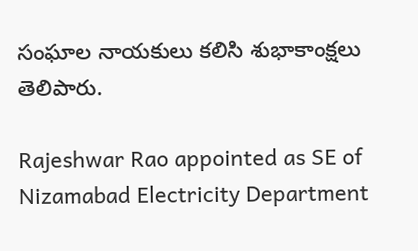సంఘాల నాయకులు కలిసి శుభాకాంక్షలు తెలిపారు.

Rajeshwar Rao appointed as SE of Nizamabad Electricity Department